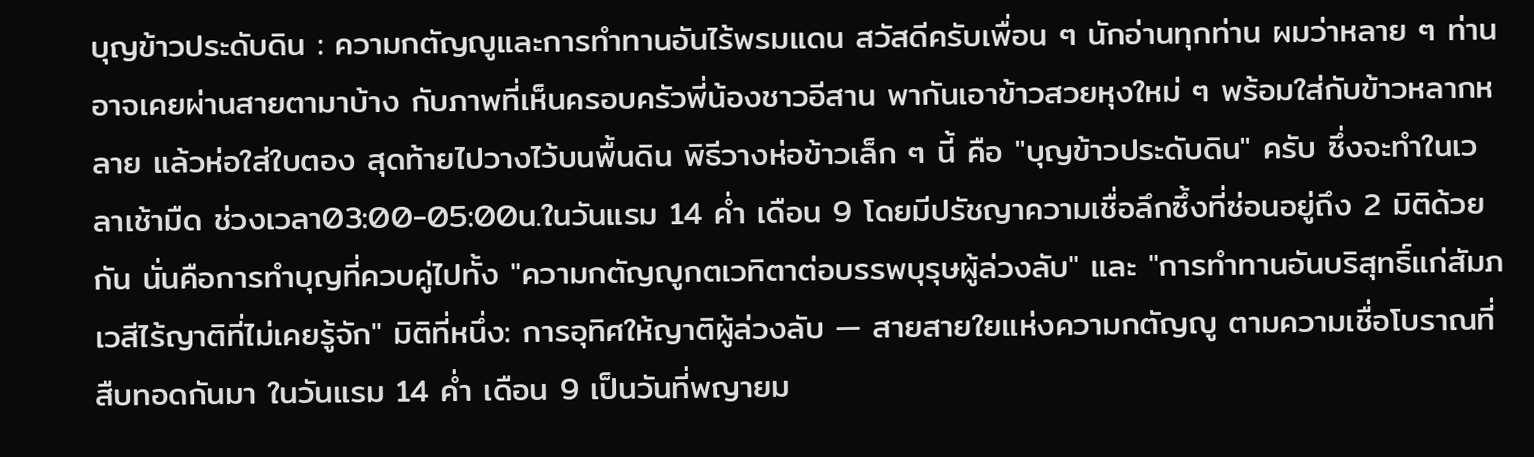บุญข้าวประดับดิน : ความกตัญญูและการทำทานอันไร้พรมแดน สวัสดีครับเพื่อน ๆ นักอ่านทุกท่าน ผมว่าหลาย ๆ ท่านอาจเคยผ่านสายตามาบ้าง กับภาพที่เห็นครอบครัวพี่น้องชาวอีสาน พากันเอาข้าวสวยหุงใหม่ ๆ พร้อมใส่กับข้าวหลากหลาย แล้วห่อใส่ใบตอง สุดท้ายไปวางไว้บนพื้นดิน พิธีวางห่อข้าวเล็ก ๆ นี้ คือ "บุญข้าวประดับดิน" ครับ ซึ่งจะทำในเวลาเช้ามืด ช่วงเวลา03:00-05:00น.ในวันแรม 14 ค่ำ เดือน 9 โดยมีปรัชญาความเชื่อลึกซึ้งที่ซ่อนอยู่ถึง 2 มิติด้วยกัน นั่นคือการทำบุญที่ควบคู่ไปทั้ง "ความกตัญญูกตเวทิตาต่อบรรพบุรุษผู้ล่วงลับ" และ "การทำทานอันบริสุทธิ์แก่สัมภเวสีไร้ญาติที่ไม่เคยรู้จัก" มิติที่หนึ่ง: การอุทิศให้ญาติผู้ล่วงลับ — สายสายใยแห่งความกตัญญู ตามความเชื่อโบราณที่สืบทอดกันมา ในวันแรม 14 ค่ำ เดือน 9 เป็นวันที่พญายม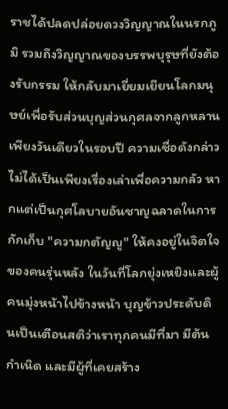ราชได้ปลดปล่อยดวงวิญญาณในนรกภูมิ รวมถึงวิญญาณของบรรพบุรุษที่ยังต้องรับกรรม ให้กลับมาเยี่ยมเยียนโลกมนุษย์เพื่อรับส่วนบุญส่วนกุศลจากลูกหลานเพียงวันเดียวในรอบปี ความเชื่อดังกล่าวไม่ได้เป็นเพียงเรื่องเล่าเพื่อความกลัว หากแต่เป็นกุศโลบายอันชาญฉลาดในการกักเก็บ "ความกตัญญู" ให้คงอยู่ในจิตใจของคนรุ่นหลัง ในวันที่โลกยุ่งเหยิงและผู้คนมุ่งหน้าไปข้างหน้า บุญข้าวประดับดินเป็นเตือนสติว่าเราทุกคนมีที่มา มีต้นกำเนิด และมีผู้ที่เคยสร้าง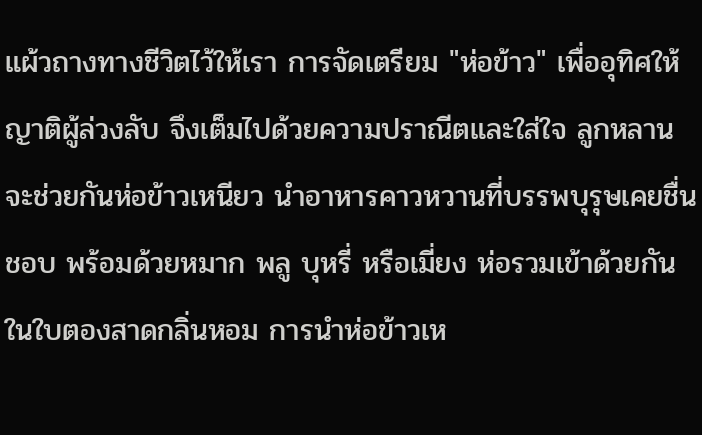แผ้วถางทางชีวิตไว้ให้เรา การจัดเตรียม "ห่อข้าว" เพื่ออุทิศให้ญาติผู้ล่วงลับ จึงเต็มไปด้วยความปราณีตและใส่ใจ ลูกหลานจะช่วยกันห่อข้าวเหนียว นำอาหารคาวหวานที่บรรพบุรุษเคยชื่นชอบ พร้อมด้วยหมาก พลู บุหรี่ หรือเมี่ยง ห่อรวมเข้าด้วยกันในใบตองสาดกลิ่นหอม การนำห่อข้าวเห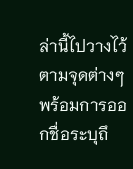ล่านี้ไปวางไว้ตามจุดต่างๆ พร้อมการออกชื่อระบุถึ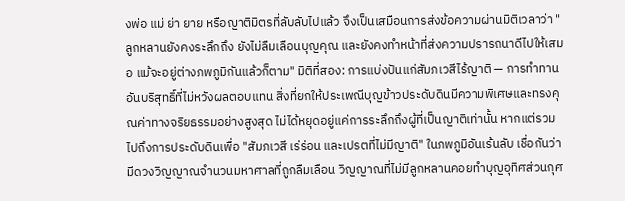งพ่อ แม่ ย่า ยาย หรือญาติมิตรที่ลับลับไปแล้ว จึงเป็นเสมือนการส่งข้อความผ่านมิติเวลาว่า "ลูกหลานยังคงระลึกถึง ยังไม่ลืมเลือนบุญคุณ และยังคงทำหน้าที่ส่งความปรารถนาดีไปให้เสมอ แม้จะอยู่ต่างภพภูมิกันแล้วก็ตาม" มิติที่สอง: การแบ่งปันแก่สัมภเวสีไร้ญาติ — การทำทานอันบริสุทธิ์ที่ไม่หวังผลตอบแทน สิ่งที่ยกให้ประเพณีบุญข้าวประดับดินมีความพิเศษและทรงคุณค่าทางจริยธรรมอย่างสูงสุด ไม่ได้หยุดอยู่แค่การระลึกถึงผู้ที่เป็นญาติเท่านั้น หากแต่รวมไปถึงการประดับดินเพื่อ "สัมภเวสี เร่ร่อน และเปรตที่ไม่มีญาติ" ในภพภูมิอันเร้นลับ เชื่อกันว่ามีดวงวิญญาณจำนวนมหาศาลที่ถูกลืมเลือน วิญญาณที่ไม่มีลูกหลานคอยทำบุญอุทิศส่วนกุศ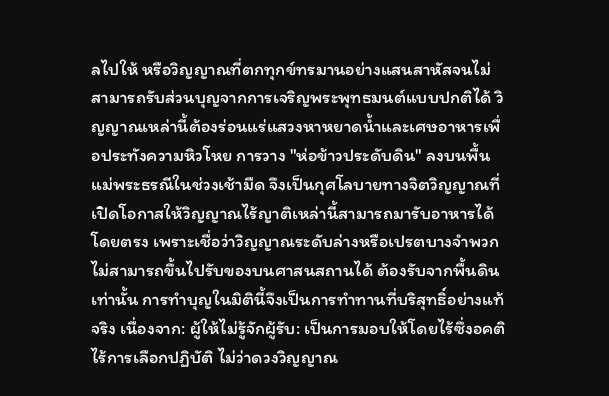ลไปให้ หรือวิญญาณที่ตกทุกข์ทรมานอย่างแสนสาหัสจนไม่สามารถรับส่วนบุญจากการเจริญพระพุทธมนต์แบบปกติได้ วิญญาณเหล่านี้ต้องร่อนแร่แสวงหาหยาดน้ำและเศษอาหารเพื่อประทังความหิวโหย การวาง "ห่อข้าวประดับดิน" ลงบนพื้นแม่พระธรณีในช่วงเช้ามืด จึงเป็นกุศโลบายทางจิตวิญญาณที่เปิดโอกาสให้วิญญาณไร้ญาติเหล่านี้สามารถมารับอาหารได้โดยตรง เพราะเชื่อว่าวิญญาณระดับล่างหรือเปรตบางจำพวกไม่สามารถขึ้นไปรับของบนศาสนสถานได้ ต้องรับจากพื้นดินเท่านั้น การทำบุญในมิตินี้จึงเป็นการทำทานที่บริสุทธิ์อย่างแท้จริง เนื่องจาก: ผู้ให้ไม่รู้จักผู้รับ: เป็นการมอบให้โดยไร้ซึ่งอคติ ไร้การเลือกปฏิบัติ ไม่ว่าดวงวิญญาณ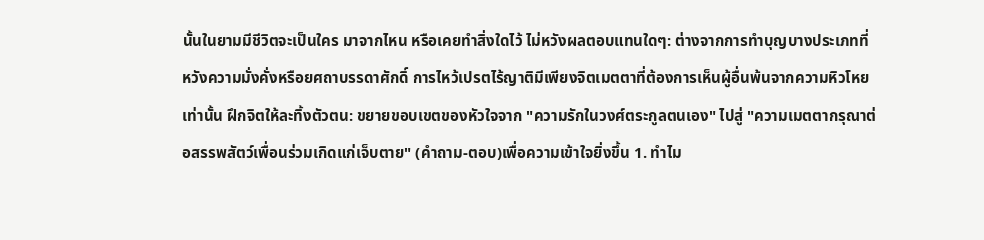นั้นในยามมีชีวิตจะเป็นใคร มาจากไหน หรือเคยทำสิ่งใดไว้ ไม่หวังผลตอบแทนใดๆ: ต่างจากการทำบุญบางประเภทที่หวังความมั่งคั่งหรือยศถาบรรดาศักดิ์ การไหว้เปรตไร้ญาติมีเพียงจิตเมตตาที่ต้องการเห็นผู้อื่นพ้นจากความหิวโหยเท่านั้น ฝึกจิตให้ละทิ้งตัวตน: ขยายขอบเขตของหัวใจจาก "ความรักในวงศ์ตระกูลตนเอง" ไปสู่ "ความเมตตากรุณาต่อสรรพสัตว์เพื่อนร่วมเกิดแก่เจ็บตาย" (คำถาม-ตอบ)เพื่อความเข้าใจยิ่งขึ้น 1. ทำไม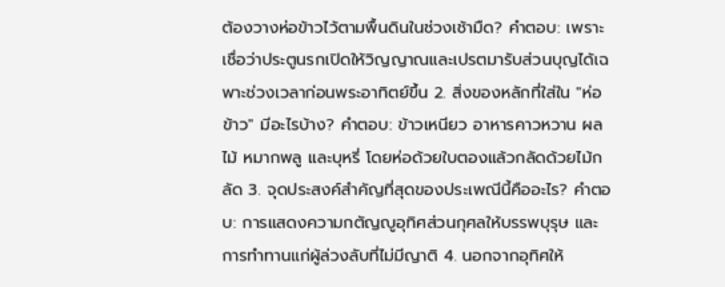ต้องวางห่อข้าวไว้ตามพื้นดินในช่วงเช้ามืด? คำตอบ: เพราะเชื่อว่าประตูนรกเปิดให้วิญญาณและเปรตมารับส่วนบุญได้เฉพาะช่วงเวลาก่อนพระอาทิตย์ขึ้น 2. สิ่งของหลักที่ใส่ใน "ห่อข้าว" มีอะไรบ้าง? คำตอบ: ข้าวเหนียว อาหารคาวหวาน ผลไม้ หมากพลู และบุหรี่ โดยห่อด้วยใบตองแล้วกลัดด้วยไม้กลัด 3. จุดประสงค์สำคัญที่สุดของประเพณีนี้คืออะไร? คำตอบ: การแสดงความกตัญญูอุทิศส่วนกุศลให้บรรพบุรุษ และการทำทานแก่ผู้ล่วงลับที่ไม่มีญาติ 4. นอกจากอุทิศให้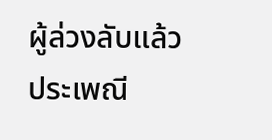ผู้ล่วงลับแล้ว ประเพณี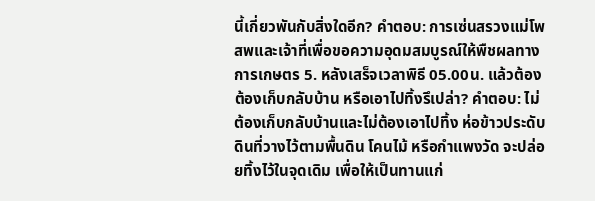นี้เกี่ยวพันกับสิ่งใดอีก? คำตอบ: การเซ่นสรวงแม่โพสพและเจ้าที่เพื่อขอความอุดมสมบูรณ์ให้พืชผลทางการเกษตร 5. หลังเสร็จเวลาพิธี 05.00น. แล้วต้องต้องเก็บกลับบ้าน หรือเอาไปทิ้งรึเปล่า? คำตอบ: ไม่ต้องเก็บกลับบ้านและไม่ต้องเอาไปทิ้ง ห่อข้าวประดับดินที่วางไว้ตามพื้นดิน โคนไม้ หรือกำแพงวัด จะปล่อยทิ้งไว้ในจุดเดิม เพื่อให้เป็นทานแก่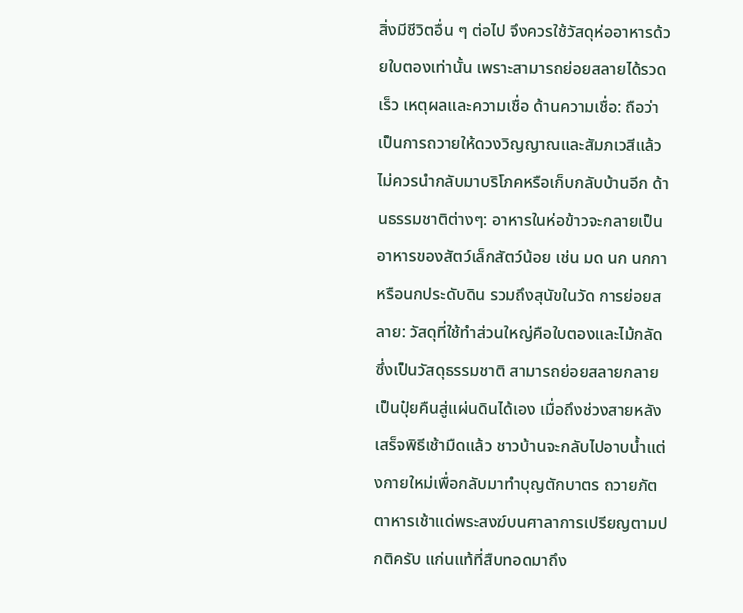สิ่งมีชีวิตอื่น ๆ ต่อไป จึงควรใช้วัสดุห่ออาหารด้วยใบตองเท่านั้น เพราะสามารถย่อยสลายได้รวดเร็ว เหตุผลและความเชื่อ ด้านความเชื่อ: ถือว่าเป็นการถวายให้ดวงวิญญาณและสัมภเวสีแล้ว ไม่ควรนำกลับมาบริโภคหรือเก็บกลับบ้านอีก ด้านธรรมชาติต่างๆ: อาหารในห่อข้าวจะกลายเป็นอาหารของสัตว์เล็กสัตว์น้อย เช่น มด นก นกกา หรือนกประดับดิน รวมถึงสุนัขในวัด การย่อยสลาย: วัสดุที่ใช้ทำส่วนใหญ่คือใบตองและไม้กลัด ซึ่งเป็นวัสดุธรรมชาติ สามารถย่อยสลายกลายเป็นปุ๋ยคืนสู่แผ่นดินได้เอง เมื่อถึงช่วงสายหลังเสร็จพิธีเช้ามืดแล้ว ชาวบ้านจะกลับไปอาบน้ำแต่งกายใหม่เพื่อกลับมาทำบุญตักบาตร ถวายภัตตาหารเช้าแด่พระสงฆ์บนศาลาการเปรียญตามปกติครับ แก่นแท้ที่สืบทอดมาถึง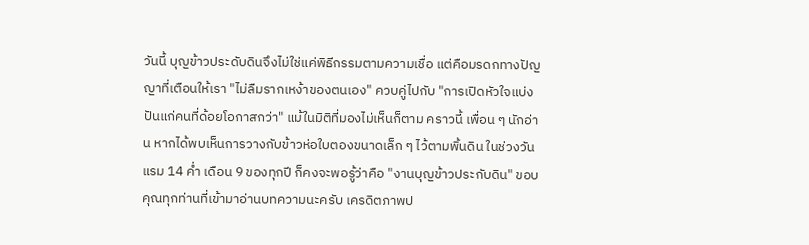วันนี้ บุญข้าวประดับดินจึงไม่ใช่แค่พิธีกรรมตามความเชื่อ แต่คือมรดกทางปัญญาที่เตือนให้เรา "ไม่ลืมรากเหง้าของตนเอง" ควบคู่ไปกับ "การเปิดหัวใจแบ่งปันแก่คนที่ด้อยโอกาสกว่า" แม้ในมิติที่มองไม่เห็นก็ตาม คราวนี้ เพื่อน ๆ นักอ่าน หากได้พบเห็นการวางกับข้าวห่อใบตองขนาดเล็ก ๆ ไว้ตามพิ้นดิน ในช่วงวันแรม 14 ค่ำ เดือน 9 ของทุกปี ก็คงจะพอรู้ว่าคือ "งานบุญข้าวประกับดิน" ขอบคุณทุกท่านที่เข้ามาอ่านบทความนะครับ เครดิตภาพป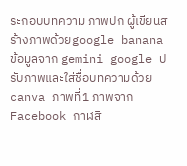ระกอบบทความ ภาพปก ผู้เขียนสร้างภาพด้วยgoogle banana ข้อมูลจาก gemini google ปรับภาพและใส่ชื่อบทความด้วย canva ภาพที่1 ภาพจาก Facebook กาฬสิ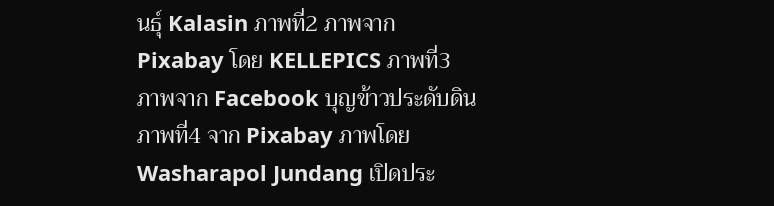นธุ์ Kalasin ภาพที่2 ภาพจาก Pixabay โดย KELLEPICS ภาพที่3 ภาพจาก Facebook บุญข้าวประดับดิน ภาพที่4 จาก Pixabay ภาพโดย Washarapol Jundang เปิดประ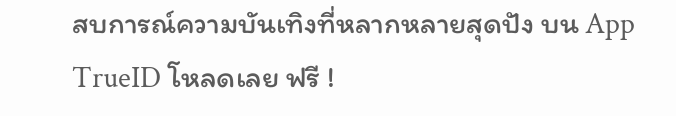สบการณ์ความบันเทิงที่หลากหลายสุดปัง บน App TrueID โหลดเลย ฟรี !